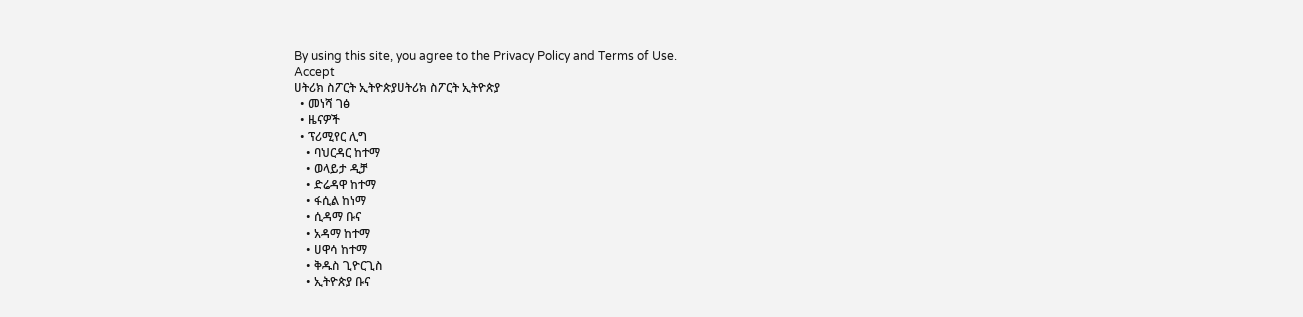By using this site, you agree to the Privacy Policy and Terms of Use.
Accept
ሀትሪክ ስፖርት ኢትዮጵያሀትሪክ ስፖርት ኢትዮጵያ
  • መነሻ ገፅ
  • ዜናዎች
  • ፕሪሚየር ሊግ
    • ባህርዳር ከተማ
    • ወላይታ ዲቻ
    • ድሬዳዋ ከተማ
    • ፋሲል ከነማ
    • ሲዳማ ቡና
    • አዳማ ከተማ
    • ሀዋሳ ከተማ
    • ቅዱስ ጊዮርጊስ
    • ኢትዮጵያ ቡና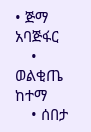• ጅማ አባጅፋር
    • ወልቂጤ ከተማ
    • ሰበታ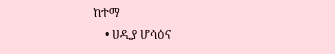ከተማ
    • ሀዲያ ሆሳዕና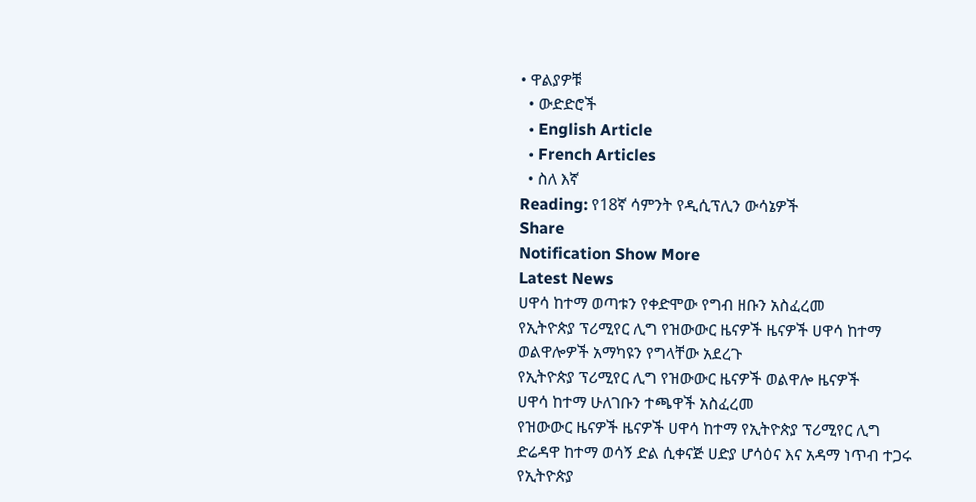• ዋልያዎቹ
  • ውድድሮች
  • English Article
  • French Articles
  • ስለ እኛ
Reading: የ18ኛ ሳምንት የዲሲፕሊን ውሳኔዎች
Share
Notification Show More
Latest News
ሀዋሳ ከተማ ወጣቱን የቀድሞው የግብ ዘቡን አስፈረመ
የኢትዮጵያ ፕሪሚየር ሊግ የዝውውር ዜናዎች ዜናዎች ሀዋሳ ከተማ
ወልዋሎዎች አማካዩን የግላቸው አደረጉ
የኢትዮጵያ ፕሪሚየር ሊግ የዝውውር ዜናዎች ወልዋሎ ዜናዎች
ሀዋሳ ከተማ ሁለገቡን ተጫዋች አስፈረመ
የዝውውር ዜናዎች ዜናዎች ሀዋሳ ከተማ የኢትዮጵያ ፕሪሚየር ሊግ
ድሬዳዋ ከተማ ወሳኝ ድል ሲቀናጅ ሀድያ ሆሳዕና እና አዳማ ነጥብ ተጋሩ
የኢትዮጵያ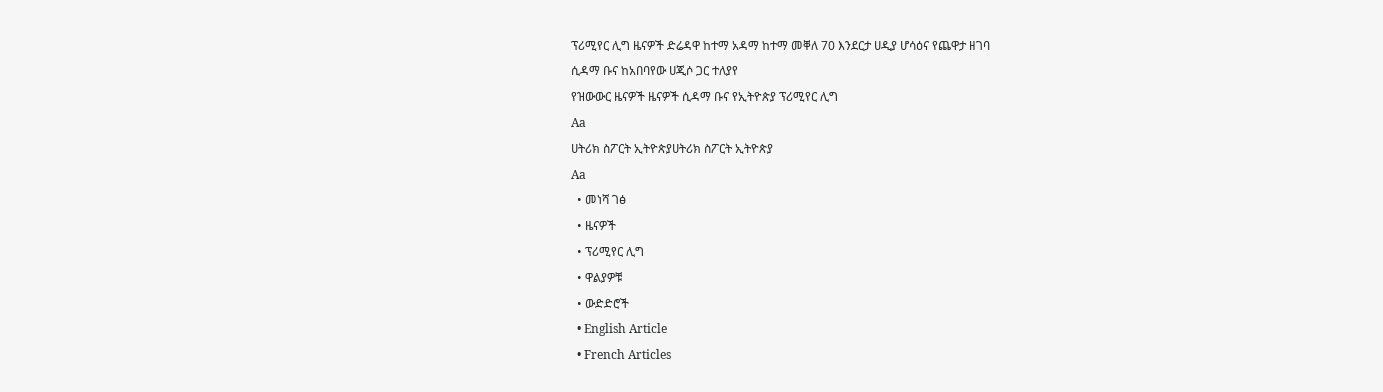ፕሪሚየር ሊግ ዜናዎች ድሬዳዋ ከተማ አዳማ ከተማ መቐለ 70 እንደርታ ሀዲያ ሆሳዕና የጨዋታ ዘገባ
ሲዳማ ቡና ከአበባየው ሀጂሶ ጋር ተለያየ
የዝውውር ዜናዎች ዜናዎች ሲዳማ ቡና የኢትዮጵያ ፕሪሚየር ሊግ
Aa
ሀትሪክ ስፖርት ኢትዮጵያሀትሪክ ስፖርት ኢትዮጵያ
Aa
  • መነሻ ገፅ
  • ዜናዎች
  • ፕሪሚየር ሊግ
  • ዋልያዎቹ
  • ውድድሮች
  • English Article
  • French Articles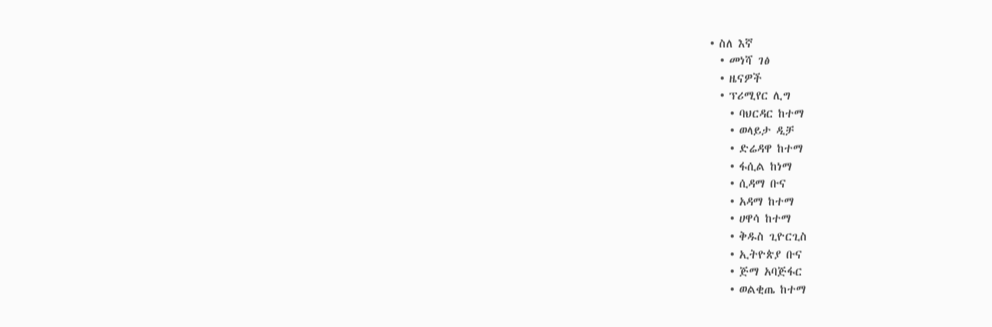• ስለ እኛ
  • መነሻ ገፅ
  • ዜናዎች
  • ፕሪሚየር ሊግ
    • ባህርዳር ከተማ
    • ወላይታ ዲቻ
    • ድሬዳዋ ከተማ
    • ፋሲል ከነማ
    • ሲዳማ ቡና
    • አዳማ ከተማ
    • ሀዋሳ ከተማ
    • ቅዱስ ጊዮርጊስ
    • ኢትዮጵያ ቡና
    • ጅማ አባጅፋር
    • ወልቂጤ ከተማ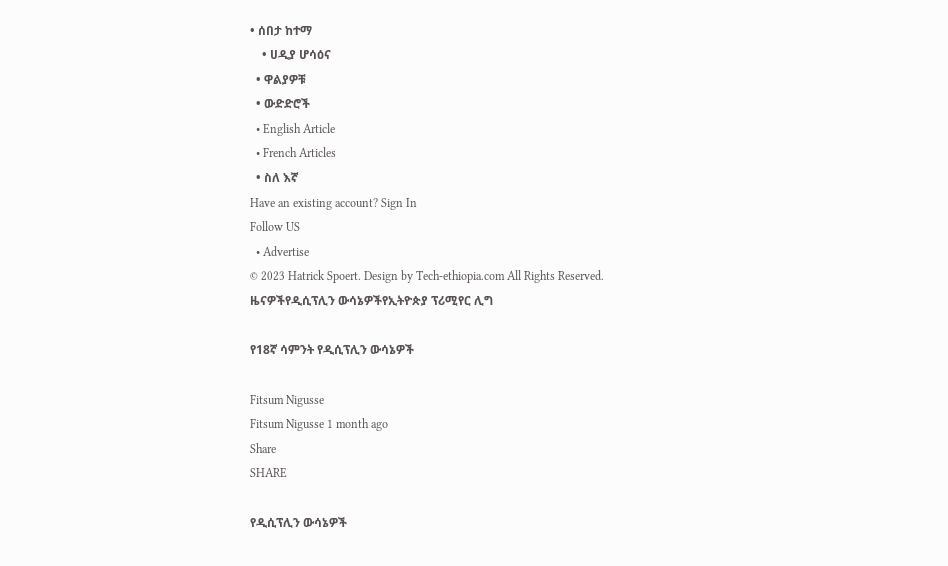• ሰበታ ከተማ
    • ሀዲያ ሆሳዕና
  • ዋልያዎቹ
  • ውድድሮች
  • English Article
  • French Articles
  • ስለ እኛ
Have an existing account? Sign In
Follow US
  • Advertise
© 2023 Hatrick Spoert. Design by Tech-ethiopia.com All Rights Reserved.
ዜናዎችየዲሲፕሊን ውሳኔዎችየኢትዮጵያ ፕሪሚየር ሊግ

የ18ኛ ሳምንት የዲሲፕሊን ውሳኔዎች

Fitsum Nigusse
Fitsum Nigusse 1 month ago
Share
SHARE

የዲሲፕሊን ውሳኔዎች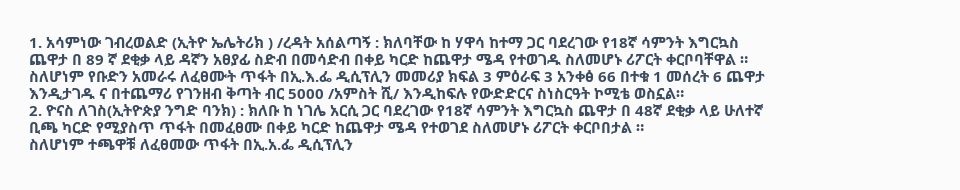1. አሳምነው ገብረወልድ (ኢትዮ ኤሌትሪክ ) /ረዳት አሰልጣኝ : ክለባቸው ከ ሃዋሳ ከተማ ጋር ባደረገው የ18ኛ ሳምንት እግርኳስ ጨዋታ በ 89 ኛ ደቂቃ ላይ ዳኛን አፀያፊ ስድብ በመሳድብ በቀይ ካርድ ከጨዋታ ሜዳ የተወገዱ ስለመሆኑ ሪፖርት ቀርቦባቸዋል ።
ስለሆነም የቡድን አመራሩ ለፈፀሙት ጥፋት በኢ.እ.ፌ ዲሲፕሊን መመሪያ ክፍል 3 ምዕራፍ 3 አንቀፅ 66 በተቁ 1 መሰረት 6 ጨዋታ እንዲታገዱ ና በተጨማሪ የገንዘብ ቅጣት ብር 5000 /አምስት ሺ/ እንዲከፍሉ የውድድርና ስነስርዓት ኮሚቴ ወስኗል።
2. ዮናስ ለገስ(ኢትዮጵያ ንግድ ባንክ) : ክለቡ ከ ነገሌ አርሲ ጋር ባደረገው የ18ኛ ሳምንት እግርኳስ ጨዋታ በ 48ኛ ደቂቃ ላይ ሁለተኛ ቢጫ ካርድ የሚያስጥ ጥፋት በመፈፀሙ በቀይ ካርድ ከጨዋታ ሜዳ የተወገደ ስለመሆኑ ሪፖርት ቀርቦበታል ።
ስለሆነም ተጫዋቹ ለፈፀመው ጥፋት በኢ.አ.ፌ ዲሲፕሊን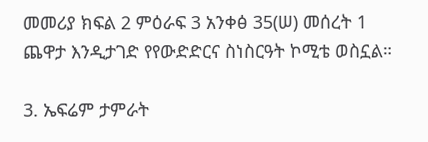መመሪያ ክፍል 2 ምዕራፍ 3 አንቀፅ 35(ሠ) መሰረት 1 ጨዋታ እንዲታገድ የየውድድርና ስነስርዓት ኮሚቴ ወስኗል።

3. ኤፍሬም ታምራት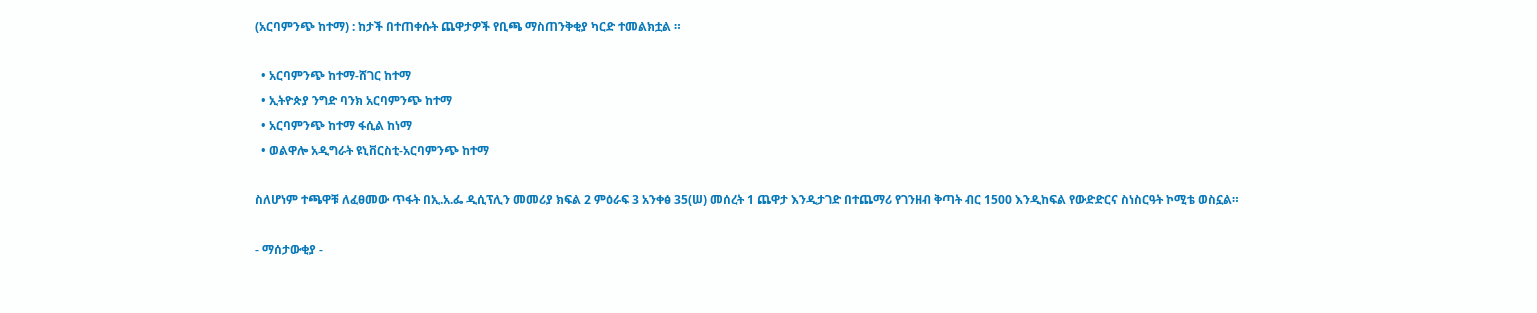(አርባምንጭ ከተማ) : ከታች በተጠቀሱት ጨዋታዎች የቢጫ ማስጠንቅቂያ ካርድ ተመልክቷል ።

  • አርባምንጭ ከተማ-ሸገር ከተማ
  • ኢትዮጵያ ንግድ ባንክ አርባምንጭ ከተማ
  • አርባምንጭ ከተማ ፋሲል ከነማ
  • ወልዋሎ አዲግራት ዩኒቨርስቲ-አርባምንጭ ከተማ

ስለሆነም ተጫዋቹ ለፈፀመው ጥፋት በኢ.አ.ፌ ዲሲፕሊን መመሪያ ክፍል 2 ምዕራፍ 3 አንቀፅ 35(ሠ) መሰረት 1 ጨዋታ እንዲታገድ በተጨማሪ የገንዘብ ቅጣት ብር 1500 እንዲከፍል የውድድርና ስነስርዓት ኮሚቴ ወስኗል።

- ማሰታውቂያ -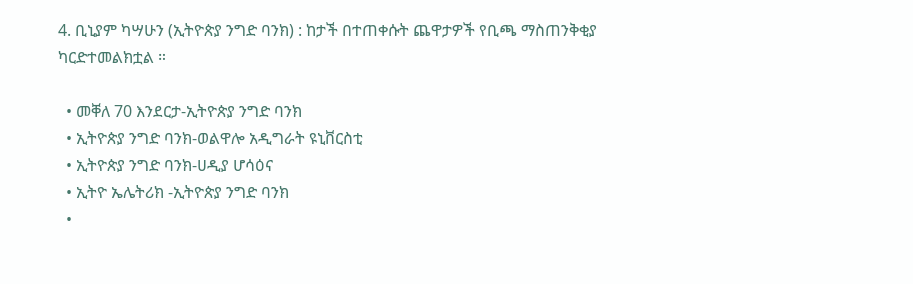4. ቢኒያም ካሣሁን (ኢትዮጵያ ንግድ ባንክ) : ከታች በተጠቀሱት ጨዋታዎች የቢጫ ማስጠንቅቂያ ካርድተመልክቷል ።

  • መቐለ 70 እንደርታ-ኢትዮጵያ ንግድ ባንክ
  • ኢትዮጵያ ንግድ ባንክ-ወልዋሎ አዲግራት ዩኒቨርስቲ
  • ኢትዮጵያ ንግድ ባንክ-ሀዲያ ሆሳዕና
  • ኢትዮ ኤሌትሪክ -ኢትዮጵያ ንግድ ባንክ
  •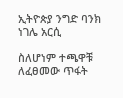ኢትዮጵያ ንግድ ባንክ ነገሌ አርሲ

ስለሆነም ተጫዋቹ ለፈፀመው ጥፋት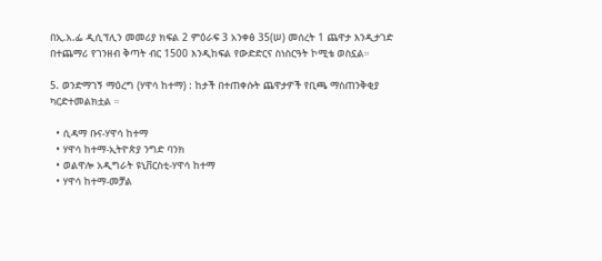በኢ.አ.ፌ ዲሲፕሊን መመሪያ ክፍል 2 ምዕራፍ 3 አንቀፅ 35(ሠ) መሰረት 1 ጨዋታ እንዲታገድ በተጨማሪ የገንዘብ ቅጣት ብር 1500 እንዲከፍል የውድድርና ስነስርዓት ኮሚቴ ወስኗል።

5. ወንድማገኝ ማዕረግ (ሃዋሳ ከተማ) : ከታች በተጠቀሱት ጨዋታዎች የቢጫ ማስጠንቅቂያ ካርድተመልክቷል ።

  • ሲዳማ ቡና-ሃዋሳ ከተማ
  • ሃዋሳ ከተማ-ኢትዮጵያ ንግድ ባንክ
  • ወልዋሎ አዲግራት ዩኒቨርስቲ-ሃዋሳ ከተማ
  • ሃዋሳ ከተማ-መቻል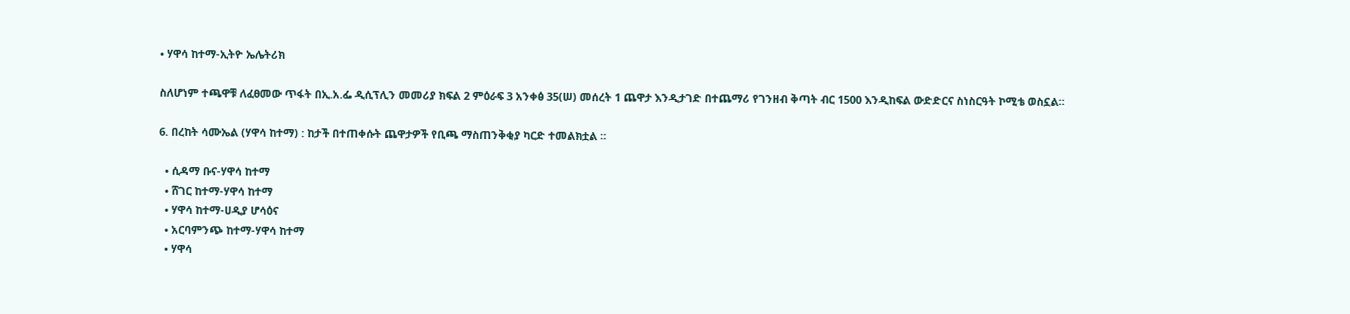• ሃዋሳ ከተማ-ኢትዮ ኤሌትሪክ

ስለሆነም ተጫዋቹ ለፈፀመው ጥፋት በኢ.አ.ፌ ዲሲፕሊን መመሪያ ክፍል 2 ምዕራፍ 3 አንቀፅ 35(ሠ) መሰረት 1 ጨዋታ እንዲታገድ በተጨማሪ የገንዘብ ቅጣት ብር 1500 እንዲከፍል ውድድርና ስነስርዓት ኮሚቴ ወስኗል።

6. በረከት ሳሙኤል (ሃዋሳ ከተማ) : ከታች በተጠቀሱት ጨዋታዎች የቢጫ ማስጠንቅቂያ ካርድ ተመልክቷል ።

  • ሲዳማ ቡና-ሃዋሳ ከተማ
  • ሸገር ከተማ-ሃዋሳ ከተማ
  • ሃዋሳ ከተማ-ሀዲያ ሆሳዕና
  • አርባምንጭ ከተማ-ሃዋሳ ከተማ
  • ሃዋሳ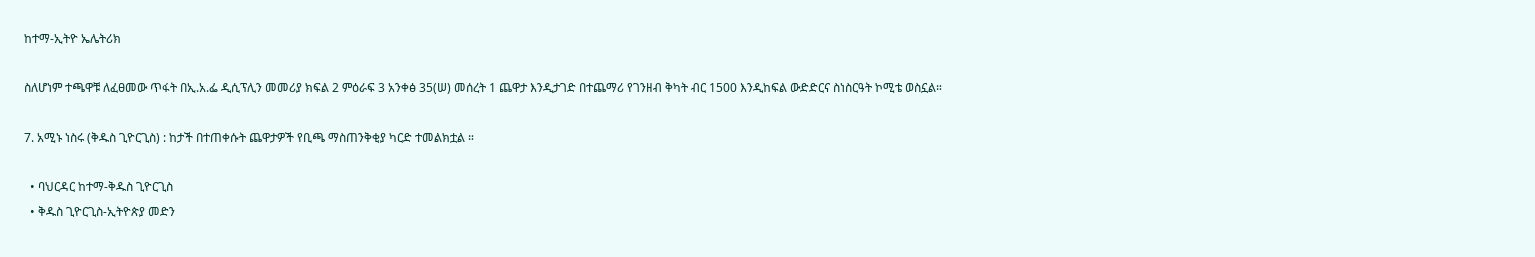ከተማ-ኢትዮ ኤሌትሪክ

ስለሆነም ተጫዋቹ ለፈፀመው ጥፋት በኢ.አ.ፌ ዲሲፕሊን መመሪያ ክፍል 2 ምዕራፍ 3 አንቀፅ 35(ሠ) መሰረት 1 ጨዋታ እንዲታገድ በተጨማሪ የገንዘብ ቅካት ብር 1500 እንዲከፍል ውድድርና ስነስርዓት ኮሚቴ ወስኗል።

7. አሚኑ ነስሩ (ቅዱስ ጊዮርጊስ) : ከታች በተጠቀሱት ጨዋታዎች የቢጫ ማስጠንቅቂያ ካርድ ተመልክቷል ።

  • ባህርዳር ከተማ-ቅዱስ ጊዮርጊስ
  • ቅዱስ ጊዮርጊስ-ኢትዮጵያ መድን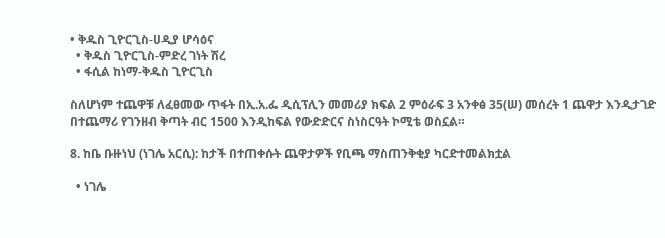• ቅዱስ ጊዮርጊስ-ሀዲያ ሆሳዕና
  • ቅዱስ ጊዮርጊስ-ምድረ ገነት ሽረ
  • ፋሲል ከነማ-ቅዱስ ጊዮርጊስ

ስለሆነም ተጨዋቹ ለፈፀመው ጥፋት በኢ.አ.ፌ ዲሲፕሊን መመሪያ ክፍል 2 ምዕራፍ 3 አንቀፅ 35(ሠ) መሰረት 1 ጨዋታ እንዲታገድ በተጨማሪ የገንዘብ ቅጣት ብር 1500 እንዲከፍል የውድድርና ስነስርዓት ኮሚቴ ወስኗል።

8. ከቤ ቡዙነህ (ነገሌ አርሲ): ከታች በተጠቀሱት ጨዋታዎች የቢጫ ማስጠንቅቂያ ካርድተመልክቷል

  • ነገሌ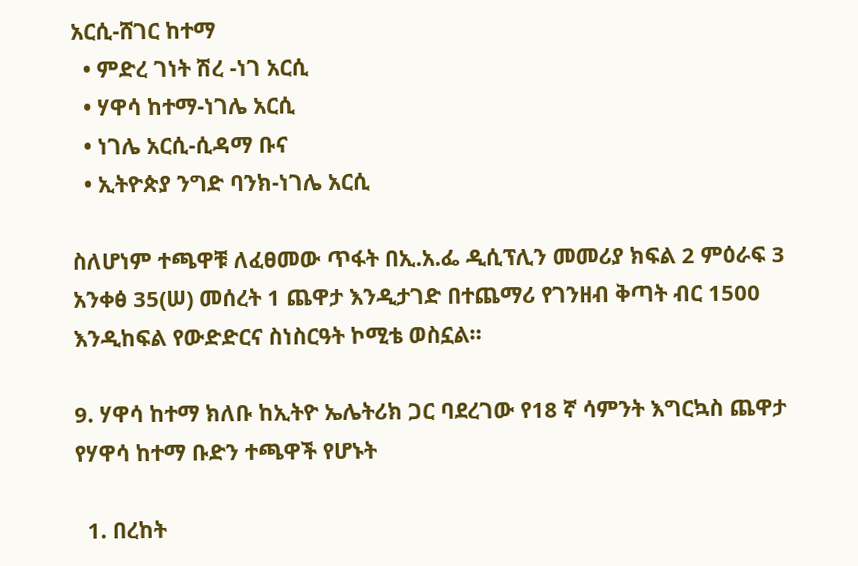አርሲ-ሸገር ከተማ
  • ምድረ ገነት ሽረ -ነገ አርሲ
  • ሃዋሳ ከተማ-ነገሌ አርሲ
  • ነገሌ አርሲ-ሲዳማ ቡና
  • ኢትዮጵያ ንግድ ባንክ-ነገሌ አርሲ

ስለሆነም ተጫዋቹ ለፈፀመው ጥፋት በኢ.አ.ፌ ዲሲፕሊን መመሪያ ክፍል 2 ምዕራፍ 3 አንቀፅ 35(ሠ) መሰረት 1 ጨዋታ እንዲታገድ በተጨማሪ የገንዘብ ቅጣት ብር 1500 እንዲከፍል የውድድርና ስነስርዓት ኮሚቴ ወስኗል።

9. ሃዋሳ ከተማ ክለቡ ከኢትዮ ኤሌትሪክ ጋር ባደረገው የ18 ኛ ሳምንት እግርኳስ ጨዋታ የሃዋሳ ከተማ ቡድን ተጫዋች የሆኑት

  1. በረከት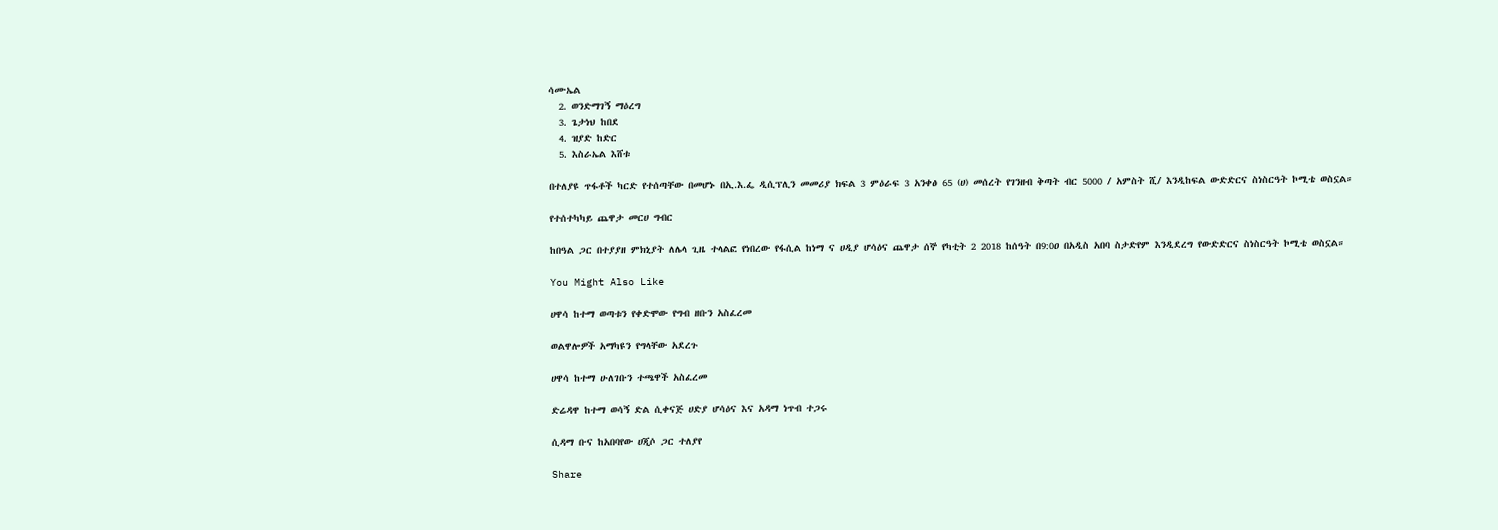ሳሙኤል
  2. ወንድማገኝ ማዕረግ
  3. ጌታነህ ከበደ
  4. ዝያድ ከድር
  5. እስራኤል እሸቱ

በተለያዩ ጥፋቶች ካርድ የተሰጣቸው በመሆኑ በኢ.እ.ፌ ዲሲፕሊን መመሪያ ክፍል 3 ምዕራፍ 3 አንቀፅ 65 (ሀ) መሰረት የገንዘብ ቅጣት ብር 5000 / አምስት ሺ/ እንዲከፍል ውድድርና ስነስርዓት ኮሚቴ ወስኗል።

የተሰተካካይ ጨዋታ መርሀ ግብር

ከበዓል ጋር በተያያዘ ምክኒያት ለሌላ ጊዜ ተላልፎ የነበረው የፋሲል ከነማ ና ሀዲያ ሆሳዕና ጨዋታ ሰኞ የካቲት 2 2018 ከሰዓት በ9:0ዐ በአዲስ አበባ ስታድየም እንዲደረግ የውድድርና ስነስርዓት ኮሚቴ ወስኗል።

You Might Also Like

ሀዋሳ ከተማ ወጣቱን የቀድሞው የግብ ዘቡን አስፈረመ

ወልዋሎዎች አማካዩን የግላቸው አደረጉ

ሀዋሳ ከተማ ሁለገቡን ተጫዋች አስፈረመ

ድሬዳዋ ከተማ ወሳኝ ድል ሲቀናጅ ሀድያ ሆሳዕና እና አዳማ ነጥብ ተጋሩ

ሲዳማ ቡና ከአበባየው ሀጂሶ ጋር ተለያየ

Share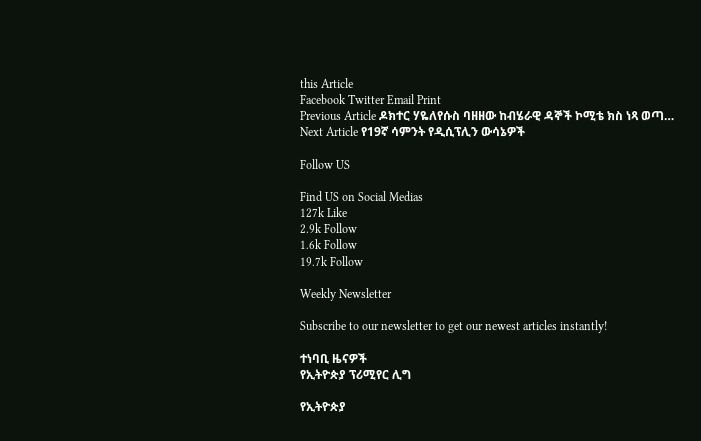this Article
Facebook Twitter Email Print
Previous Article ዶክተር ሃዬለየሱስ ባዘዘው ከብሄራዊ ዳኞች ኮሚቴ ክስ ነጻ ወጣ…
Next Article የ19ኛ ሳምንት የዲሲፕሊን ውሳኔዎች

Follow US

Find US on Social Medias
127k Like
2.9k Follow
1.6k Follow
19.7k Follow

Weekly Newsletter

Subscribe to our newsletter to get our newest articles instantly!

ተነባቢ ዜናዎች
የኢትዮጵያ ፕሪሚየር ሊግ

የኢትዮጵያ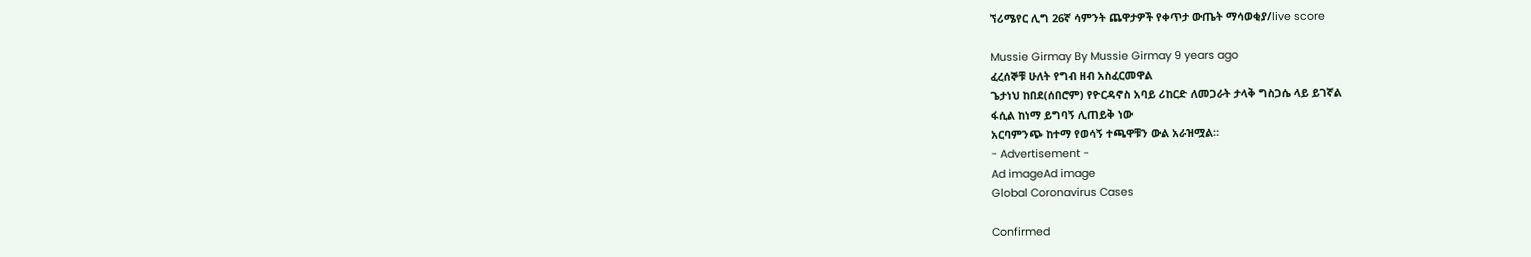ኘሪሜየር ሊግ 26ኛ ሳምንት ጨዋታዎች የቀጥታ ውጤት ማሳወቂያ/live score

Mussie Girmay By Mussie Girmay 9 years ago
ፈረሰኞቹ ሁለት የግብ ዘብ አስፈርመዋል
ጌታነህ ከበደ(ሰበሮም) የዮርዳኖስ አባይ ሪከርድ ለመጋራት ታላቅ ግስጋሴ ላይ ይገኛል
ፋሲል ከነማ ይግባኝ ሊጠይቅ ነው
አርባምንጭ ከተማ የወሳኝ ተጫዋቹን ውል አራዝሟል።
- Advertisement -
Ad imageAd image
Global Coronavirus Cases

Confirmed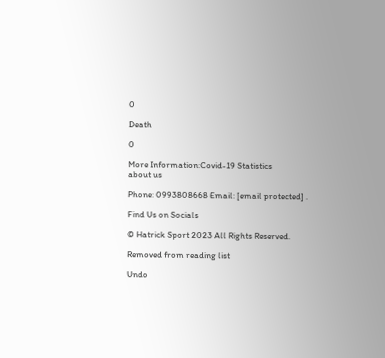0

Death

0

More Information:Covid-19 Statistics
about us

Phone: 0993808668 Email: [email protected] .

Find Us on Socials

© Hatrick Sport 2023 All Rights Reserved.

Removed from reading list

Undo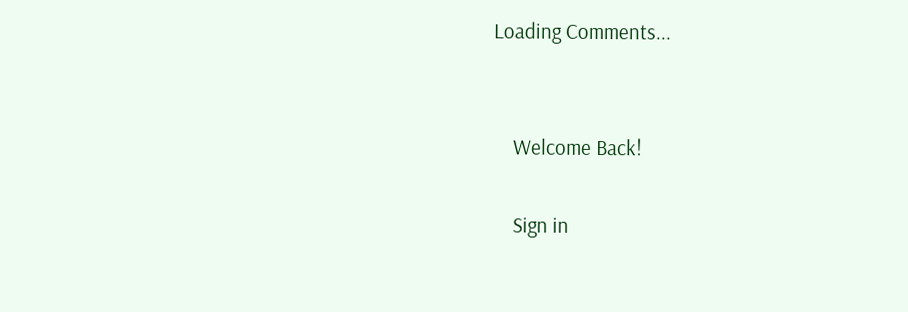Loading Comments...


    Welcome Back!

    Sign in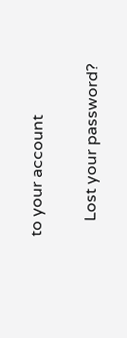to your account

    Lost your password?